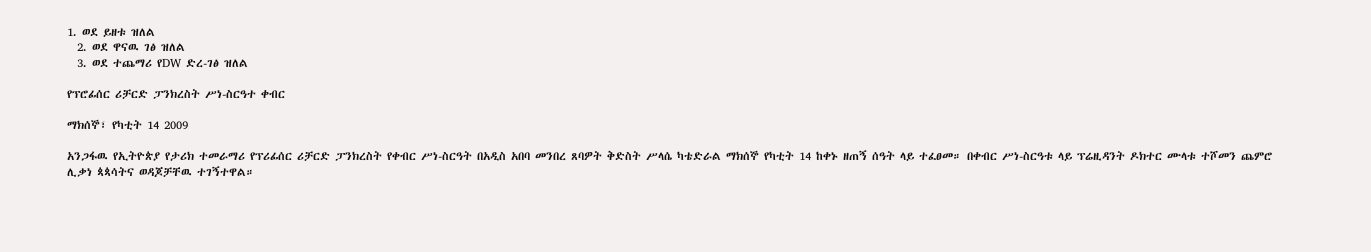1. ወደ ይዘቱ ዝለል
  2. ወደ ዋናዉ ገፅ ዝለል
  3. ወደ ተጨማሪ የDW ድረ-ገፅ ዝለል

የፕሮፊሰር ሪቻርድ ፓንክረስት ሥነ-ስርዓተ ቀብር

ማክሰኞ፣ የካቲት 14 2009

አንጋፋዉ የኢትዮጵያ የታሪክ ተመራማሪ የፕሪፊሰር ሪቻርድ ፓንክረስት የቀብር ሥነ-ስርዓት በአዲስ አበባ መንበረ ጸባዎት ቅድስት ሥላሴ ካቴድራል ማክሰኞ የካቲት 14 ከቀኑ ዘጠኝ ሰዓት ላይ ተፈፀመ። በቀብር ሥነ-ስርዓቱ ላይ ፕሬዚዳንት ዶክተር ሙላቱ ተሾመን ጨምሮ ሊቃነ ጳጳሳትና ወዳጆቻቸዉ ተገኝተዋል።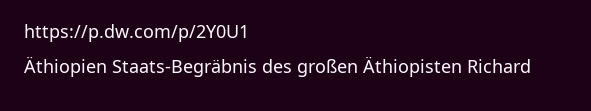https://p.dw.com/p/2Y0U1
Äthiopien Staats-Begräbnis des großen Äthiopisten Richard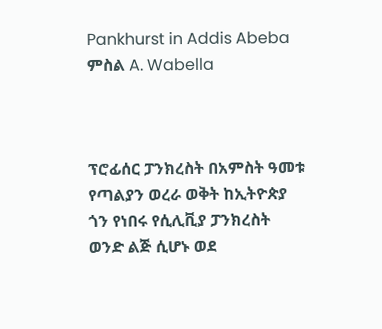Pankhurst in Addis Abeba
ምስል A. Wabella



ፕሮፊሰር ፓንክረስት በአምስት ዓመቱ የጣልያን ወረራ ወቅት ከኢትዮጵያ ጎን የነበሩ የሲሊቪያ ፓንክረስት ወንድ ልጅ ሲሆኑ ወደ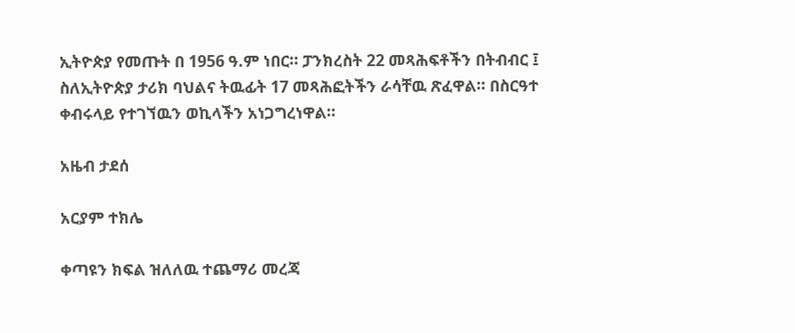ኢትዮጵያ የመጡት በ 1956 ዓ.ም ነበር። ፓንክረስት 22 መጻሕፍቶችን በትብብር ፤ ስለኢትዮጵያ ታሪክ ባህልና ትዉፊት 17 መጻሕፎትችን ራሳቸዉ ጽፈዋል። በስርዓተ ቀብሩላይ የተገኘዉን ወኪላችን አነጋግረነዋል።

አዜብ ታደሰ

አርያም ተክሌ

ቀጣዩን ክፍል ዝለለዉ ተጨማሪ መረጃ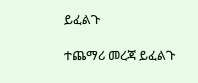ይፈልጉ

ተጨማሪ መረጃ ይፈልጉ